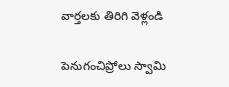వార్తలకు తిరిగి వెళ్లండి

పెనుగంచిప్రోలు స్వామి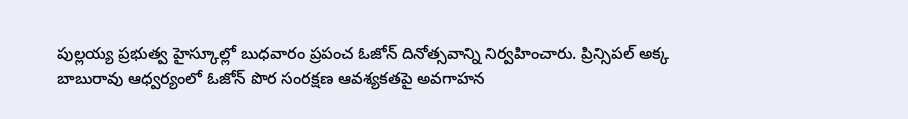పుల్లయ్య ప్రభుత్వ హైస్కూల్లో బుధవారం ప్రపంచ ఓజోన్ దినోత్సవాన్ని నిర్వహించారు. ప్రిన్సిపల్ అక్క బాబురావు ఆధ్వర్యంలో ఓజోన్ పొర సంరక్షణ ఆవశ్యకతపై అవగాహన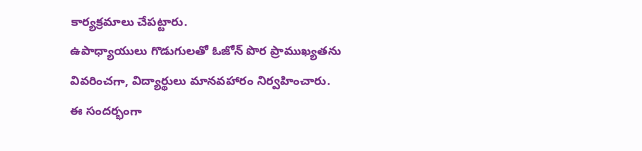కార్యక్రమాలు చేపట్టారు.
ఉపాధ్యాయులు గొడుగులతో ఓజోన్ పొర ప్రాముఖ్యతను వివరించగా, విద్యార్థులు మానవహారం నిర్వహించారు. ఈ సందర్భంగా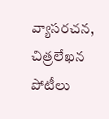వ్యాసరచన, చిత్రలేఖన పోటీలు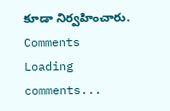కూడా నిర్వహించారు.
Comments
Loading comments...